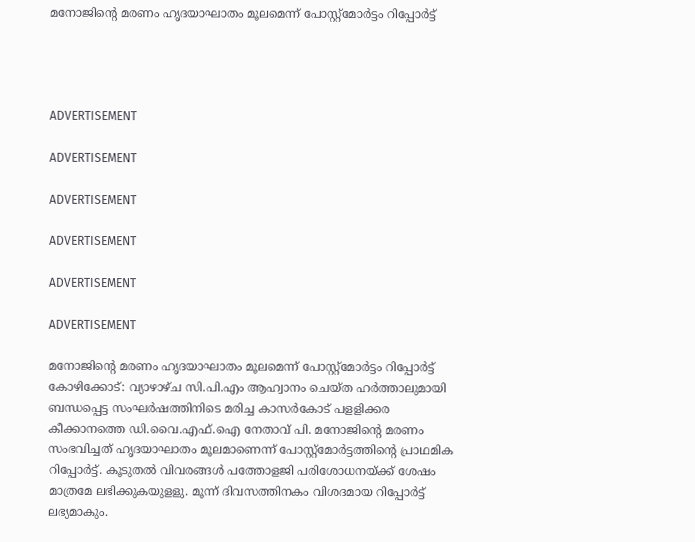മനോജിന്റെ മരണം ഹൃദയാഘാതം മൂലമെന്ന് പോസ്റ്റ്‌മോര്‍ട്ടം റിപ്പോര്‍ട്ട്




ADVERTISEMENT

ADVERTISEMENT

ADVERTISEMENT

ADVERTISEMENT

ADVERTISEMENT

ADVERTISEMENT

മനോജിന്റെ മരണം ഹൃദയാഘാതം മൂലമെന്ന് പോസ്റ്റ്‌മോര്‍ട്ടം റിപ്പോര്‍ട്ട് കോഴിക്കോട്: വ്യാഴാഴ്ച സി.പി.എം ആഹ്വാനം ചെയ്ത ഹര്‍ത്താലുമായി ബന്ധപ്പെട്ട സംഘര്‍ഷത്തിനിടെ മരിച്ച കാസര്‍കോട് പളളിക്കര കീക്കാനത്തെ ഡി.വൈ.എഫ്.ഐ നേതാവ് പി. മനോജിന്റെ മരണം സംഭവിച്ചത് ഹൃദയാഘാതം മൂലമാണെന്ന് പോസ്റ്റ്‌മോര്‍ട്ടത്തിന്റെ പ്രാഥമിക റിപ്പോര്‍ട്ട്. കൂടുതല്‍ വിവരങ്ങള്‍ പത്തോളജി പരിശോധനയ്ക്ക് ശേഷം മാത്രമേ ലഭിക്കുകയുളളു. മൂന്ന് ദിവസത്തിനകം വിശദമായ റിപ്പോര്‍ട്ട് ലഭ്യമാകും.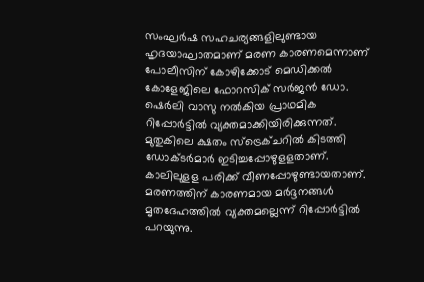സംഘര്‍ഷ സഹചര്യങ്ങളിലുണ്ടായ ഹൃദയാഘാതമാണ് മരണ കാരണമെന്നാണ് പോലീസിന് കോഴിക്കോട് മെഡിക്കല്‍ കോളേജിലെ ഫോറസിക് സര്‍ജന്‍ ഡോ. ഷെര്‍ലി വാസു നല്‍കിയ പ്രാഥമിക റിപ്പോര്‍ട്ടില്‍ വ്യക്തമാക്കിയിരിക്കുന്നത്. മുതുകിലെ ക്ഷതം സ്‌ട്രെക്ചറില്‍ കിടത്തി ഡോക്ടര്‍മാര്‍ ഇടിച്ചപ്പോഴുളളതാണ്. കാലിലുളള പരിക്ക് വീണപ്പോഴുണ്ടായതാണ്. മരണത്തിന് കാരണമായ മര്‍ദ്ദനങ്ങള്‍ മൃതദേഹത്തില്‍ വ്യക്തമല്ലെന്ന് റിപ്പോര്‍ട്ടില്‍ പറയുന്നു.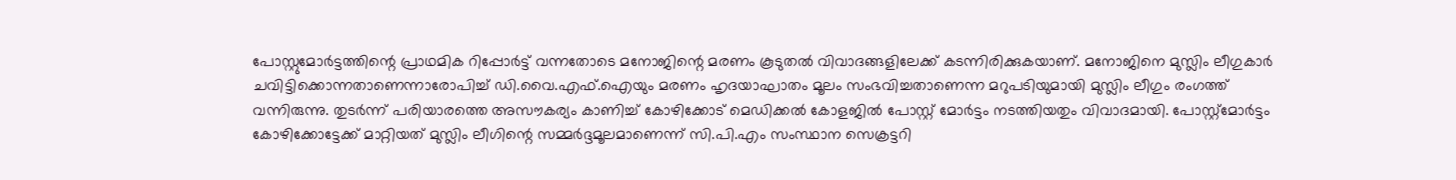പോസ്റ്റുമോര്‍ട്ടത്തിന്റെ പ്രാഥമിക റിപ്പോര്‍ട്ട് വന്നതോടെ മനോജിന്റെ മരണം കൂടുതല്‍ വിവാദങ്ങളിലേക്ക് കടന്നിരിക്കുകയാണ്. മനോജിനെ മുസ്ലിം ലീഗുകാര്‍ ചവിട്ടിക്കൊന്നതാണെന്നാരോപിച്ച് ഡി.വൈ.എഫ്.ഐയും മരണം ഹൃദയാഘാതം മൂലം സംഭവിച്ചതാണെന്ന മറുപടിയുമായി മുസ്ലിം ലീഗും രംഗത്ത് വന്നിരുന്നു. തുടര്‍ന്ന് പരിയാരത്തെ അസൗകര്യം കാണിച്ച് കോഴിക്കോട് മെഡിക്കല്‍ കോളജില്‍ പോസ്റ്റ് മോര്‍ട്ടം നടത്തിയതും വിവാദമായി. പോസ്റ്റ്‌മോര്‍ട്ടം കോഴിക്കോട്ടേക്ക് മാറ്റിയത് മുസ്ലിം ലീഗിന്റെ സമ്മര്‍ദ്ദമൂലമാണെന്ന് സി.പി.എം സംസ്ഥാന സെക്രട്ടറി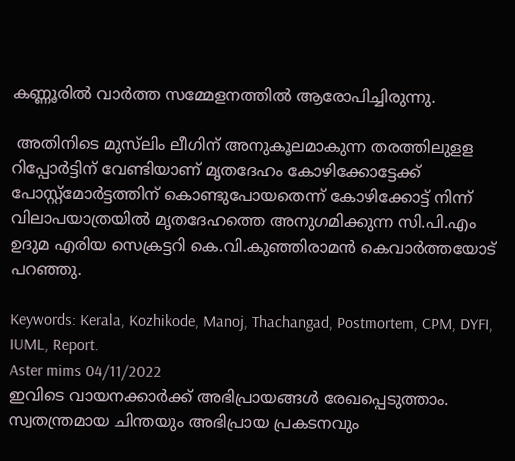കണ്ണൂരില്‍ വാര്‍ത്ത സമ്മേളനത്തില്‍ ആരോപിച്ചിരുന്നു.

 അതിനിടെ മുസ്‌ലിം ലീഗിന് അനുകൂലമാകുന്ന തരത്തിലുളള റിപ്പോര്‍ട്ടിന് വേണ്ടിയാണ് മൃതദേഹം കോഴിക്കോട്ടേക്ക് പോസ്റ്റ്‌മോര്‍ട്ടത്തിന് കൊണ്ടുപോയതെന്ന് കോഴിക്കോട്ട് നിന്ന് വിലാപയാത്രയില്‍ മൃതദേഹത്തെ അനുഗമിക്കുന്ന സി.പി.എം ഉദുമ എരിയ സെക്രട്ടറി കെ.വി.കുഞ്ഞിരാമന്‍ കെവാര്‍ത്തയോട് പറഞ്ഞു.

Keywords: Kerala, Kozhikode, Manoj, Thachangad, Postmortem, CPM, DYFI, IUML, Report.
Aster mims 04/11/2022
ഇവിടെ വായനക്കാർക്ക് അഭിപ്രായങ്ങൾ രേഖപ്പെടുത്താം. സ്വതന്ത്രമായ ചിന്തയും അഭിപ്രായ പ്രകടനവും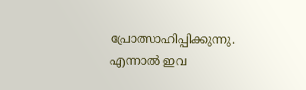പ്രോത്സാഹിപ്പിക്കുന്നു. എന്നാൽ ഇവ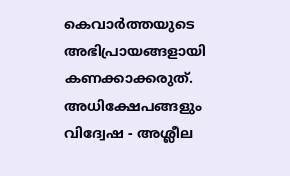കെവാർത്തയുടെ അഭിപ്രായങ്ങളായി കണക്കാക്കരുത്. അധിക്ഷേപങ്ങളും വിദ്വേഷ - അശ്ലീല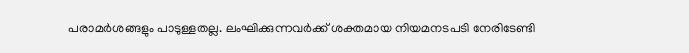പരാമർശങ്ങളും പാടുള്ളതല്ല. ലംഘിക്കുന്നവർക്ക് ശക്തമായ നിയമനടപടി നേരിടേണ്ടി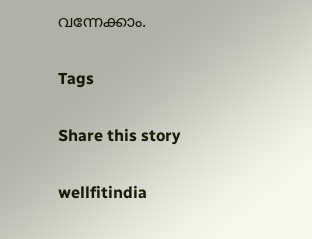വന്നേക്കാം.

Tags

Share this story

wellfitindia